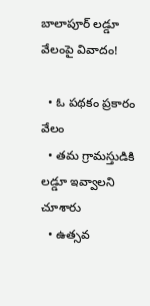బాలాపూర్ లడ్డూ వేలంపై వివాదం!

  • ఓ పథకం ప్రకారం వేలం
  • తమ గ్రామస్తుడికి లడ్డూ ఇవ్వాలని చూశారు
  • ఉత్సవ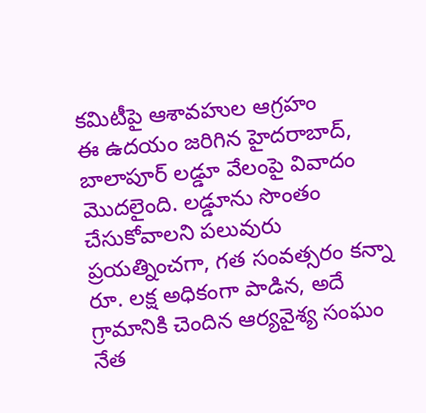కమిటీపై ఆశావహుల ఆగ్రహం
ఈ ఉదయం జరిగిన హైదరాబాద్, బాలాపూర్ లడ్డూ వేలంపై వివాదం మొదలైంది. లడ్డూను సొంతం చేసుకోవాలని పలువురు ప్రయత్నించగా, గత సంవత్సరం కన్నా రూ. లక్ష అధికంగా పాడిన, అదే గ్రామానికి చెందిన ఆర్యవైశ్య సంఘం నేత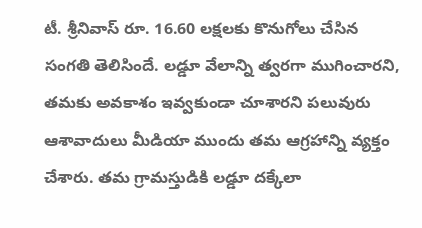టీ. శ్రీనివాస్ రూ. 16.60 లక్షలకు కొనుగోలు చేసిన సంగతి తెలిసిందే. లడ్డూ వేలాన్ని త్వరగా ముగించారని, తమకు అవకాశం ఇవ్వకుండా చూశారని పలువురు ఆశావాదులు మీడియా ముందు తమ ఆగ్రహాన్ని వ్యక్తం చేశారు. తమ గ్రామస్తుడికి లడ్డూ దక్కేలా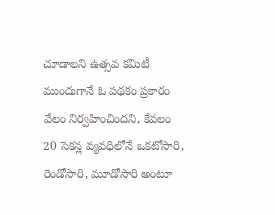చూడాలని ఉత్సవ కమిటీ ముందుగానే ఓ పథకం ప్రకారం వేలం నిర్వహించిందని, కేవలం 20 సెకన్ల వ్యవధిలోనే ఒకటోసారి, రెండోసారి, మూడోసారి అంటూ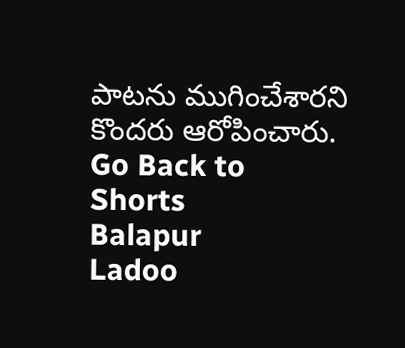పాటను ముగించేశారని కొందరు ఆరోపించారు.
Go Back to Shorts
Balapur
Ladoo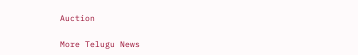Auction

More Telugu News